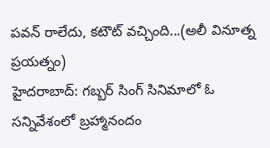పవన్ రాలేదు, కటౌట్ వచ్చింది...(అలీ వినూత్న ప్రయత్నం)
హైదరాబాద్: గబ్బర్ సింగ్ సినిమాలో ఓ సన్నివేశంలో బ్రహ్మానందం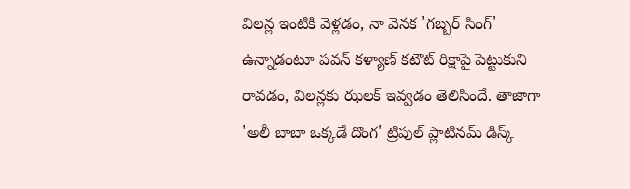విలన్ల ఇంటికి వెళ్లడం, నా వెనక 'గబ్బర్ సింగ్' ఉన్నాడంటూ పవన్ కళ్యాణ్ కటౌట్ రిక్షాపై పెట్టుకుని రావడం, విలన్లకు ఝలక్ ఇవ్వడం తెలిసిందే. తాజాగా 'అలీ బాబా ఒక్కడే దొంగ' ట్రిపుల్ ప్లాటినమ్ డిస్క్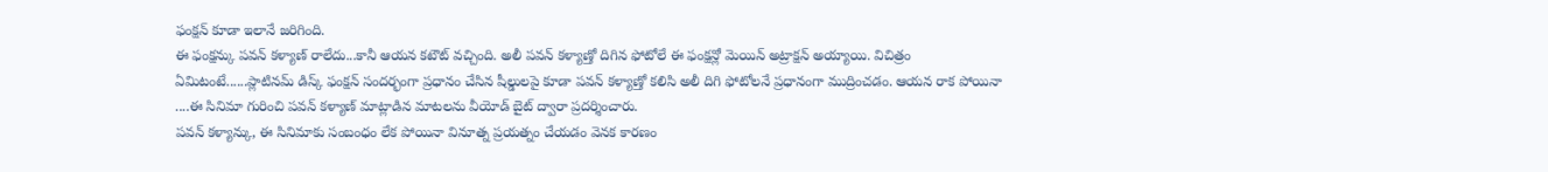ఫంక్షన్ కూడా ఇలానే జరిగింది.
ఈ ఫంక్షన్కు పవన్ కళ్యాణ్ రాలేదు...కానీ ఆయన కటౌట్ వచ్చింది. అలీ పవన్ కళ్యాణ్తో దిగిన ఫోటోలే ఈ ఫంక్షన్లో మెయిన్ అట్రాక్షన్ అయ్యాయి. విచిత్రం ఏమిటంటే......ప్లాటినమ్ డిస్క్ ఫంక్షన్ సందర్భంగా ప్రధానం చేసిన షీల్డులపై కూడా పవన్ కళ్యాణ్తో కలిసి అలీ దిగి ఫోటోలనే ప్రధానంగా ముద్రించడం. ఆయన రాక పోయినా ....ఈ సినిమా గురించి పవన్ కళ్యాణ్ మాట్లాడిన మాటలను వీయోడ్ బైట్ ద్వారా ప్రదర్శించారు.
పవన్ కళ్యాన్కు, ఈ సినిమాకు సంబంధం లేక పోయినా వినూత్న ప్రయత్నం చేయడం వెనక కారణం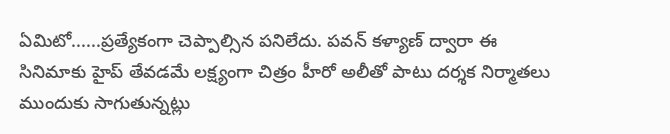ఏమిటో......ప్రత్యేకంగా చెప్పాల్సిన పనిలేదు. పవన్ కళ్యాణ్ ద్వారా ఈ సినిమాకు హైప్ తేవడమే లక్ష్యంగా చిత్రం హీరో అలీతో పాటు దర్శక నిర్మాతలు ముందుకు సాగుతున్నట్లు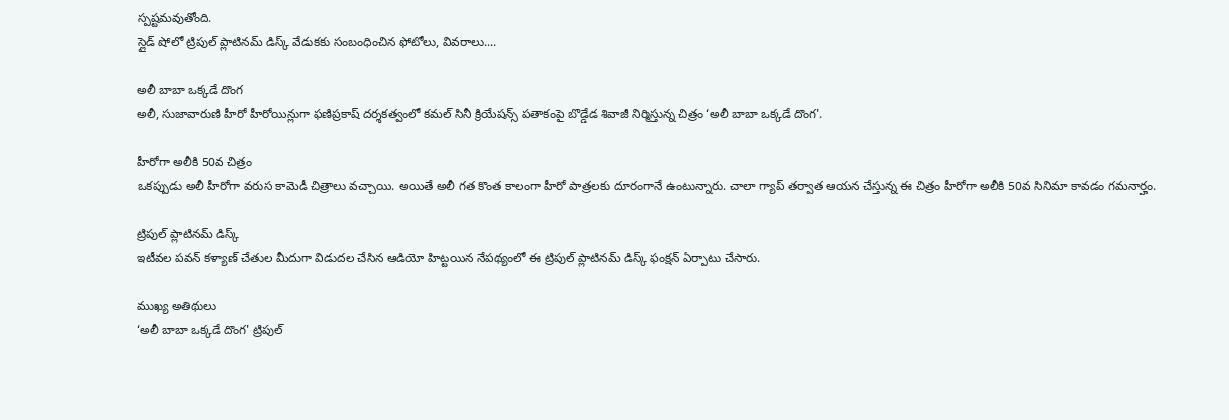స్పష్టమవుతోంది.
స్లైడ్ షోలో ట్రిపుల్ ప్లాటినమ్ డిస్క్ వేడుకకు సంబంధించిన ఫోటోలు, వివరాలు....

అలీ బాబా ఒక్కడే దొంగ
అలీ, సుజావారుణి హీరో హీరోయిన్లుగా ఫణిప్రకాష్ దర్శకత్వంలో కమల్ సినీ క్రియేషన్స్ పతాకంపై బొడ్డేడ శివాజీ నిర్మిస్తున్న చిత్రం ‘అలీ బాబా ఒక్కడే దొంగ'.

హీరోగా అలీకి 50వ చిత్రం
ఒకప్పుడు అలీ హీరోగా వరుస కామెడీ చిత్రాలు వచ్చాయి. అయితే అలీ గత కొంత కాలంగా హీరో పాత్రలకు దూరంగానే ఉంటున్నారు. చాలా గ్యాప్ తర్వాత ఆయన చేస్తున్న ఈ చిత్రం హీరోగా అలీకి 50వ సినిమా కావడం గమనార్హం.

ట్రిపుల్ ప్లాటినమ్ డిస్క్
ఇటీవల పవన్ కళ్యాణ్ చేతుల మీదుగా విడుదల చేసిన ఆడియో హిట్టయిన నేపథ్యంలో ఈ ట్రిపుల్ ప్లాటినమ్ డిస్క్ ఫంక్షన్ ఏర్పాటు చేసారు.

ముఖ్య అతిథులు
‘అలీ బాబా ఒక్కడే దొంగ' ట్రిపుల్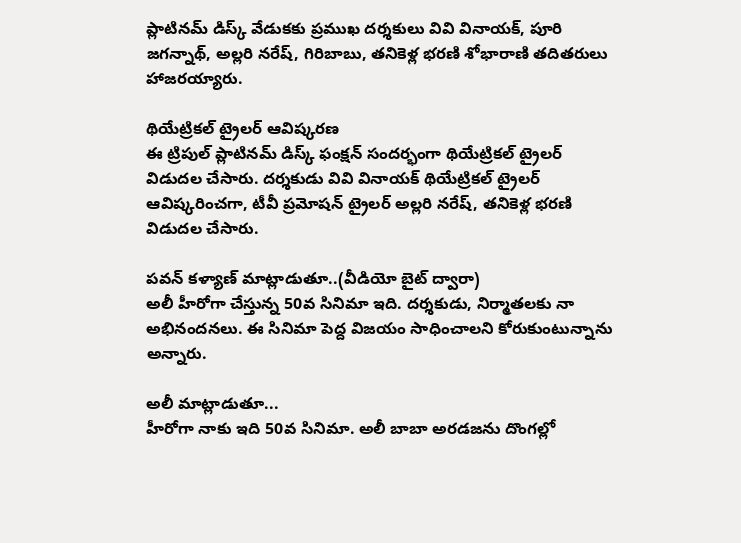ప్లాటినమ్ డిస్క్ వేడుకకు ప్రముఖ దర్శకులు వివి వినాయక్, పూరి జగన్నాథ్, అల్లరి నరేష్, గిరిబాబు, తనికెళ్ల భరణి శోభారాణి తదితరులు హాజరయ్యారు.

థియేట్రికల్ ట్రైలర్ ఆవిష్కరణ
ఈ ట్రిపుల్ ప్లాటినమ్ డిస్క్ ఫంక్షన్ సందర్భంగా థియేట్రికల్ ట్రైలర్ విడుదల చేసారు. దర్శకుడు వివి వినాయక్ థియేట్రికల్ ట్రైలర్ ఆవిష్కరించగా, టీవీ ప్రమోషన్ ట్రైలర్ అల్లరి నరేష్, తనికెళ్ల భరణి విడుదల చేసారు.

పవన్ కళ్యాణ్ మాట్లాడుతూ..(వీడియో బైట్ ద్వారా)
అలీ హీరోగా చేస్తున్న 50వ సినిమా ఇది. దర్శకుడు, నిర్మాతలకు నా అభినందనలు. ఈ సినిమా పెద్ద విజయం సాధించాలని కోరుకుంటున్నాను అన్నారు.

అలీ మాట్లాడుతూ...
హీరోగా నాకు ఇది 50వ సినిమా. అలీ బాబా అరడజను దొంగల్లో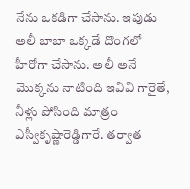నేను ఒకడిగా చేసాను. ఇపుడు అలీ బాబా ఒక్కడే దొంగలో హీరోగా చేసాను. అలీ అనే మొక్కను నాటింది ఇవివి గారైతే, నీళ్లు పోసింది మాత్రం ఎస్వీకృష్ణారెడ్డిగారే. తర్వాత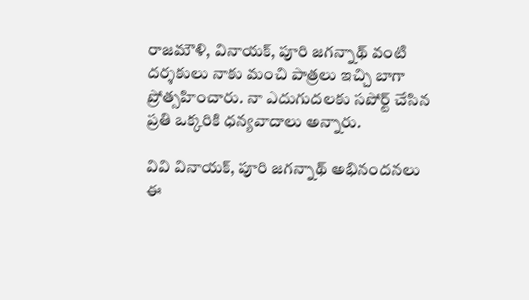రాజమౌళి, వినాయక్, పూరి జగన్నాథ్ వంటి దర్శకులు నాకు మంచి పాత్రలు ఇచ్చి బాగా ప్రోత్సహించారు. నా ఎదుగుదలకు సపోర్ట్ చేసిన ప్రతి ఒక్కరికి ధన్యవాదాలు అన్నారు.

వివి వినాయక్, పూరి జగన్నాథ్ అభినందనలు
ఈ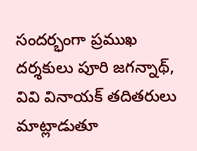సందర్భంగా ప్రముఖ దర్శకులు పూరి జగన్నాథ్, వివి వినాయక్ తదితరులు మాట్లాడుతూ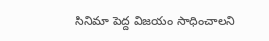సినిమా పెద్ద విజయం సాధించాలని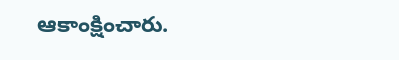ఆకాంక్షించారు.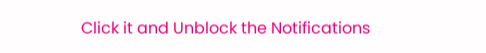Click it and Unblock the Notifications